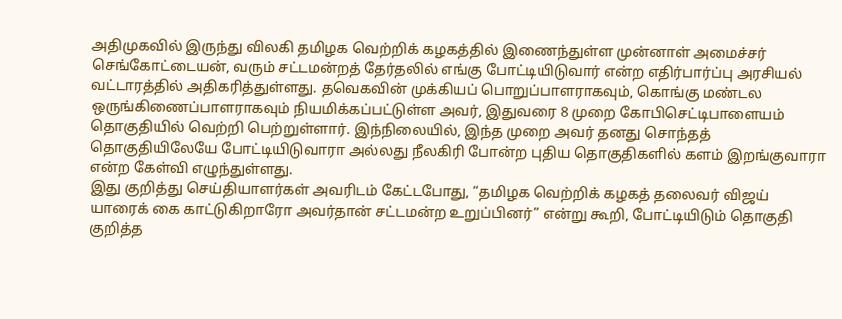அதிமுகவில் இருந்து விலகி தமிழக வெற்றிக் கழகத்தில் இணைந்துள்ள முன்னாள் அமைச்சர் செங்கோட்டையன், வரும் சட்டமன்றத் தேர்தலில் எங்கு போட்டியிடுவார் என்ற எதிர்பார்ப்பு அரசியல் வட்டாரத்தில் அதிகரித்துள்ளது. தவெகவின் முக்கியப் பொறுப்பாளராகவும், கொங்கு மண்டல ஒருங்கிணைப்பாளராகவும் நியமிக்கப்பட்டுள்ள அவர், இதுவரை 8 முறை கோபிசெட்டிபாளையம் தொகுதியில் வெற்றி பெற்றுள்ளார். இந்நிலையில், இந்த முறை அவர் தனது சொந்தத் தொகுதியிலேயே போட்டியிடுவாரா அல்லது நீலகிரி போன்ற புதிய தொகுதிகளில் களம் இறங்குவாரா என்ற கேள்வி எழுந்துள்ளது.
இது குறித்து செய்தியாளர்கள் அவரிடம் கேட்டபோது, “தமிழக வெற்றிக் கழகத் தலைவர் விஜய் யாரைக் கை காட்டுகிறாரோ அவர்தான் சட்டமன்ற உறுப்பினர்” என்று கூறி, போட்டியிடும் தொகுதி குறித்த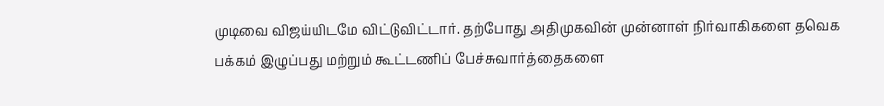முடிவை விஜய்யிடமே விட்டுவிட்டார். தற்போது அதிமுகவின் முன்னாள் நிர்வாகிகளை தவெக பக்கம் இழுப்பது மற்றும் கூட்டணிப் பேச்சுவார்த்தைகளை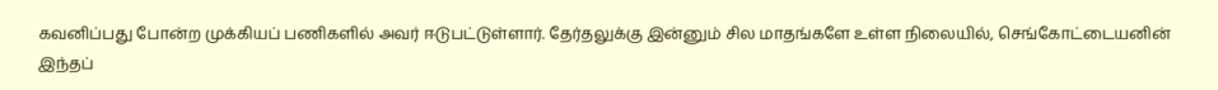கவனிப்பது போன்ற முக்கியப் பணிகளில் அவர் ஈடுபட்டுள்ளார். தேர்தலுக்கு இன்னும் சில மாதங்களே உள்ள நிலையில், செங்கோட்டையனின் இந்தப்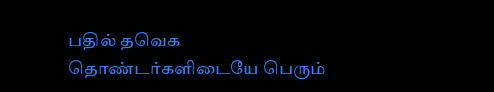பதில் தவெக தொண்டர்களிடையே பெரும்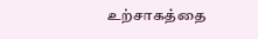உற்சாகத்தை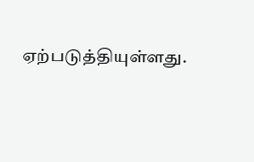ஏற்படுத்தியுள்ளது.